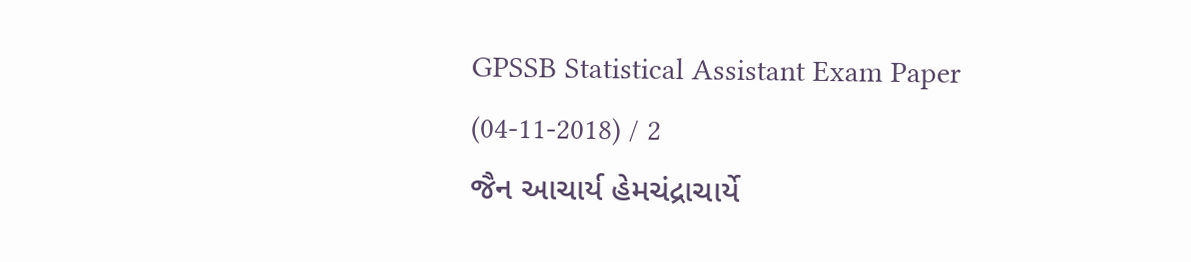GPSSB Statistical Assistant Exam Paper (04-11-2018) / 2
જૈન આચાર્ય હેમચંદ્રાચાર્યે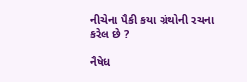નીચેના પૈકી કયા ગ્રંથોની રચના કરેલ છે ?

નૈષેધ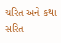ચરિત અને કથા સરિત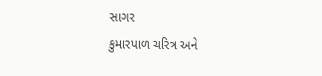સાગર
કુમારપાળ ચરિત્ર અને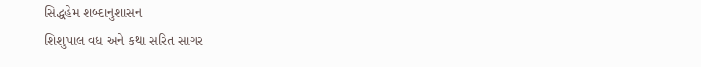સિદ્ધહેમ શબ્દાનુશાસન
શિશુપાલ વધ અને કથા સરિત સાગર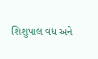શિશુપાલ વધ અને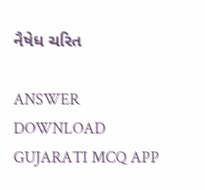નૈષેધ ચરિત

ANSWER DOWNLOAD GUJARATI MCQ APP